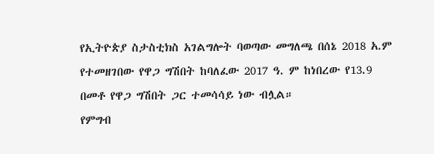የኢትዮጵያ ስታስቲክስ አገልግሎት ባወጣው መግለጫ በሰኔ 2018 አ.ም የተመዘገበው የዋጋ ግሽበት ከባለፈው 2017 ዓ. ም ከነበረው የ13.9 በመቶ የዋጋ ግሽበት ጋር ተመሳሳይ ነው ብሏል።
የምግብ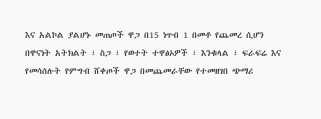እና አልኮል ያልሆኑ መጠጦች ዋጋ በ15 ነጥብ 1 በመቶ የጨመረ ሲሆን በዋናነት አትክልት ፣ ስጋ ፣ የወተት ተዋፅኦዎች ፣ እንቁላል ፣ ፍራፍሬ እና የመሳሰሉት የምግብ ሸቀጦች ዋጋ በመጨመራቸው የተመዘገበ ጭማሪ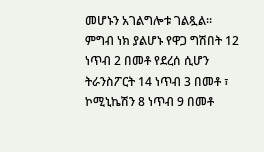መሆኑን አገልግሎቱ ገልጿል።
ምግብ ነክ ያልሆኑ የዋጋ ግሽበት 12 ነጥብ 2 በመቶ የደረሰ ሲሆን ትራንስፖርት 14 ነጥብ 3 በመቶ ፣ ኮሚኒኬሽን 8 ነጥብ 9 በመቶ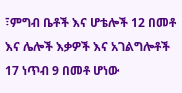፣ምግብ ቤቶች እና ሆቴሎች 12 በመቶ እና ሌሎች እቃዎች እና አገልግሎቶች 17 ነጥብ 9 በመቶ ሆነው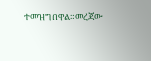ተመዝግበዋል።መረጃው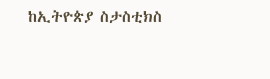ከኢትዮጵያ ስታስቲክስ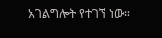አገልግሎት የተገኘ ነው።